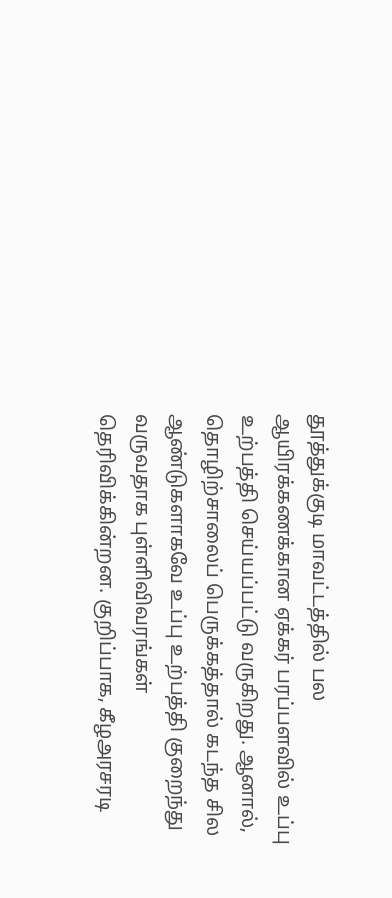தூத்துக்குடி மாவட்டத்தில் பல ஆயிரக்கணக்கான ஏக்கர் பரப்பளவில் உப்பு உற்பத்தி செய்யப்பட்டு வருகிறது. ஆனால், தொழிற்சாலைப் பெருக்கத்தால் கடந்த சில ஆண்டுகளாகவே உப்பு உற்பத்தி குறைந்து வருவதாக புள்ளிவிவரங்கள் தெரிவிக்கின்றன. குறிப்பாக, கீழஅரசரடி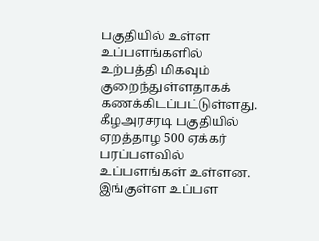பகுதியில் உள்ள உப்பளங்களில் உற்பத்தி மிகவும் குறைந்துள்ளதாகக் கணக்கிடப்பட்டுள்ளது. கீழஅரசரடி பகுதியில் ஏறத்தாழ 500 ஏக்கர் பரப்பளவில் உப்பளங்கள் உள்ளன. இங்குள்ள உப்பள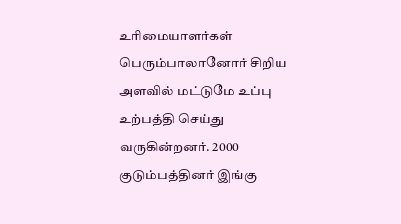உரிமையாளர்கள் பெரும்பாலானோர் சிறிய அளவில் மட்டுமே உப்பு உற்பத்தி செய்து வருகின்றனர். 2000 குடும்பத்தினர் இங்கு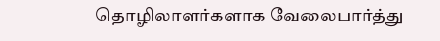தொழிலாளர்களாக வேலைபார்த்து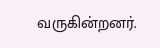வருகின்றனர்.